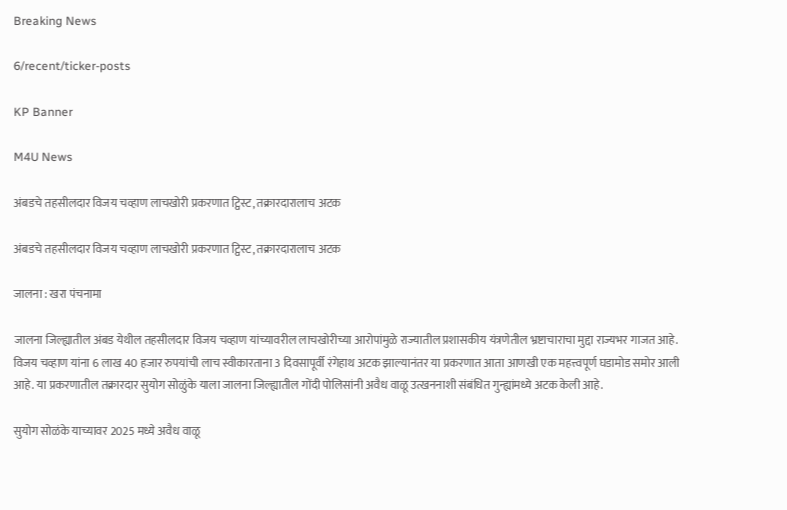Breaking News

6/recent/ticker-posts

KP Banner

M4U News

अंबडचे तहसीलदार विजय चव्हाण लाचखोरी प्रकरणात ट्विस्ट, तक्रारदारालाच अटक

अंबडचे तहसीलदार विजय चव्हाण लाचखोरी प्रकरणात ट्विस्ट, तक्रारदारालाच अटक

जालना : खरा पंचनामा

जालना जिल्ह्यातील अंबड येथील तहसीलदार विजय चव्हाण यांच्यावरील लाचखोरीच्या आरोपांमुळे राज्यातील प्रशासकीय यंत्रणेतील भ्रष्टाचाराचा मुद्दा राज्यभर गाजत आहे. विजय चव्हाण यांना 6 लाख 40 हजार रुपयांची लाच स्वीकारताना 3 दिवसापूर्वी रंगेहाथ अटक झाल्यानंतर या प्रकरणात आता आणखी एक महत्त्वपूर्ण घडामोड समोर आली आहे. या प्रकरणातील तक्रारदार सुयोग सोळुंके याला जालना जिल्ह्यातील गोंदी पोलिसांनी अवैध वाळू उत्खननाशी संबंधित गुन्ह्यांमध्ये अटक केली आहे.

सुयोग सोळंके याच्यावर 2025 मध्ये अवैध वाळू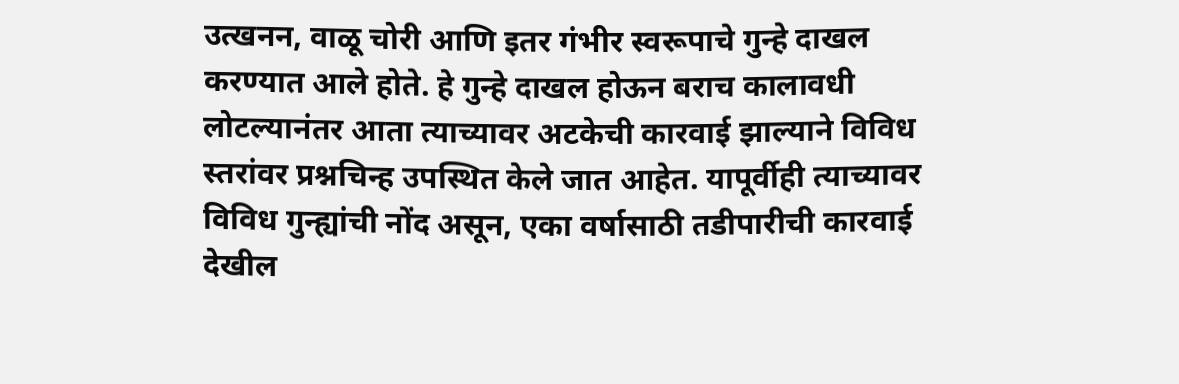उत्खनन, वाळू चोरी आणि इतर गंभीर स्वरूपाचे गुन्हे दाखल करण्यात आले होते. हे गुन्हे दाखल होऊन बराच कालावधी लोटल्यानंतर आता त्याच्यावर अटकेची कारवाई झाल्याने विविध स्तरांवर प्रश्नचिन्ह उपस्थित केले जात आहेत. यापूर्वीही त्याच्यावर विविध गुन्ह्यांची नोंद असून, एका वर्षासाठी तडीपारीची कारवाई देखील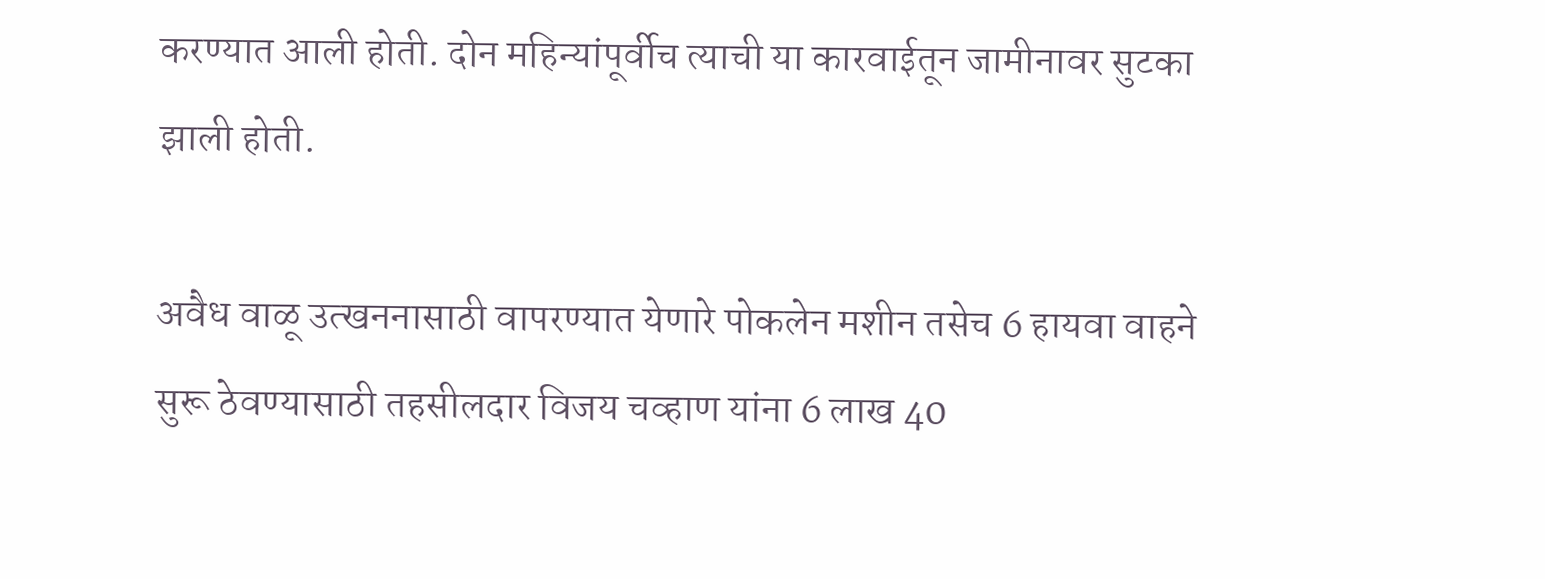करण्यात आली होती. दोन महिन्यांपूर्वीच त्याची या कारवाईतून जामीनावर सुटका झाली होती.

अवैध वाळू उत्खननासाठी वापरण्यात येणारे पोकलेन मशीन तसेच 6 हायवा वाहने सुरू ठेवण्यासाठी तहसीलदार विजय चव्हाण यांना 6 लाख 40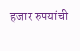हजार रुपयांची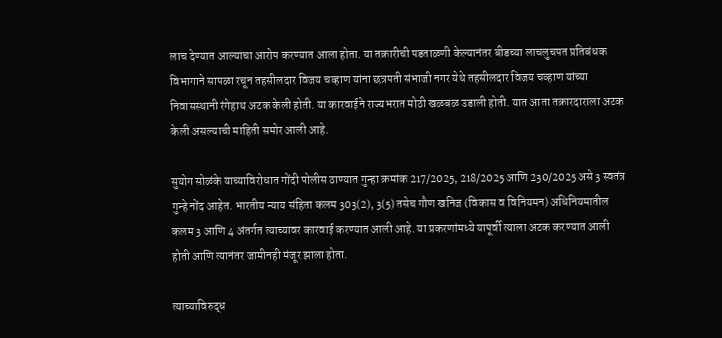लाच देण्यात आल्याचा आरोप करण्यात आला होता. या तक्रारीची पडताळणी केल्यानंतर बीडच्या लाचलुचपत प्रतिबंधक विभागाने सापळा रचून तहसीलदार विजय चव्हाण यांना छत्रपती संभाजी नगर येथे तहसीलदार विजय चव्हाण यांच्या निवासस्थानी रंगेहाथ अटक केली होती. या कारवाईने राज्यभरात मोठी खळबळ उडाली होती. यात आता तक्रारदाराला अटक केली असल्याची माहिती समोर आली आहे.

सुयोग सोळंके याच्याविरोधात गोंदी पोलीस ठाण्यात गुन्हा क्रमांक 217/2025, 218/2025 आणि 230/2025 असे 3 स्वतंत्र गुन्हे नोंद आहेत. भारतीय न्याय संहिता कलम 303(2), 3(5) तसेच गौण खनिज (विकास व विनियमन) अधिनियमातील कलम 3 आणि 4 अंतर्गत त्याच्यावर कारवाई करण्यात आली आहे. या प्रकरणांमध्ये यापूर्वी त्याला अटक करण्यात आली होती आणि त्यानंतर जामीनही मंजूर झाला होता.

त्याच्याविरुद्ध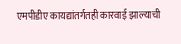एमपीडीए कायद्यांतर्गतही कारवाई झाल्याची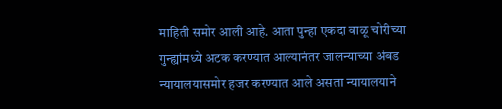माहिती समोर आली आहे. आता पुन्हा एकदा वाळू चोरीच्या गुन्ह्यांमध्ये अटक करण्यात आल्यानंतर जालन्याच्या अंबड न्यायालयासमोर हजर करण्यात आले असता न्यायालयाने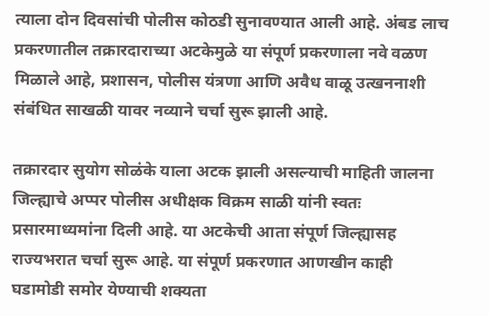त्याला दोन दिवसांची पोलीस कोठडी सुनावण्यात आली आहे. अंबड लाच प्रकरणातील तक्रारदाराच्या अटकेमुळे या संपूर्ण प्रकरणाला नवे वळण मिळाले आहे, प्रशासन, पोलीस यंत्रणा आणि अवैध वाळू उत्खननाशी संबंधित साखळी यावर नव्याने चर्चा सुरू झाली आहे.

तक्रारदार सुयोग सोळंके याला अटक झाली असल्याची माहिती जालना जिल्ह्याचे अप्पर पोलीस अधीक्षक विक्रम साळी यांनी स्वतः प्रसारमाध्यमांना दिली आहे. या अटकेची आता संपूर्ण जिल्ह्यासह राज्यभरात चर्चा सुरू आहे. या संपूर्ण प्रकरणात आणखीन काही घडामोडी समोर येण्याची शक्यता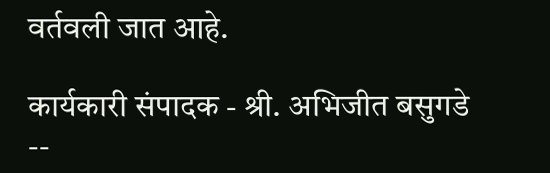वर्तवली जात आहे.

कार्यकारी संपादक - श्री. अभिजीत बसुगडे --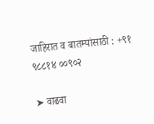जाहिरात व बातम्यांसाठी : +९१ ९८८१४ ००९०२

➤ वाढवा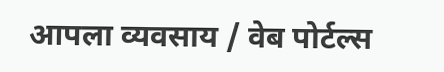आपला व्यवसाय / वेब पोर्टल्स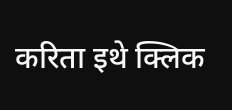करिता इथे क्लिक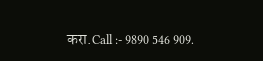करा.Call :- 9890 546 909.